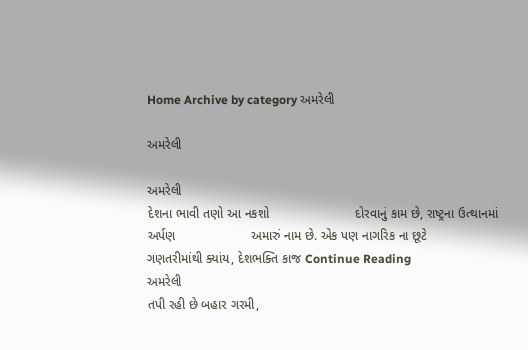Home Archive by category અમરેલી

અમરેલી

અમરેલી
દેશના ભાવી તણો આ નકશો                        દોરવાનું કામ છે, રાષ્ટ્રના ઉત્થાનમાં અર્પણ                     અમારું નામ છે. એક પણ નાગરિક ના છૂટે                    ગણતરીમાંથી ક્યાંય, દેશભક્તિ કાજ Continue Reading
અમરેલી
તપી રહી છે બહાર ગરમી,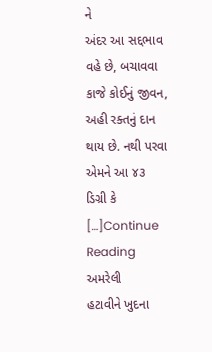ને                            અંદર આ સદ્દભાવ વહે છે, બચાવવા કાજે કોઈનું જીવન,                        અહી રક્તનું દાન થાય છે. નથી પરવા એમને આ ૪૩ ડિગ્રી કે          […]Continue Reading
અમરેલી
હટાવીને ખુદના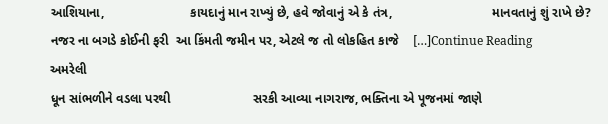આશિયાના,                        કાયદાનું માન રાખ્યું છે, હવે જોવાનું એ કે તંત્ર,                            માનવતાનું શું રાખે છે? નજર ના બગડે કોઈની ફરી  આ કિંમતી જમીન પર, એટલે જ તો લોકહિત કાજે    […]Continue Reading
અમરેલી
ધૂન સાંભળીને વડલા પરથી                       સરકી આવ્યા નાગરાજ, ભક્તિના એ પૂજનમાં જાણે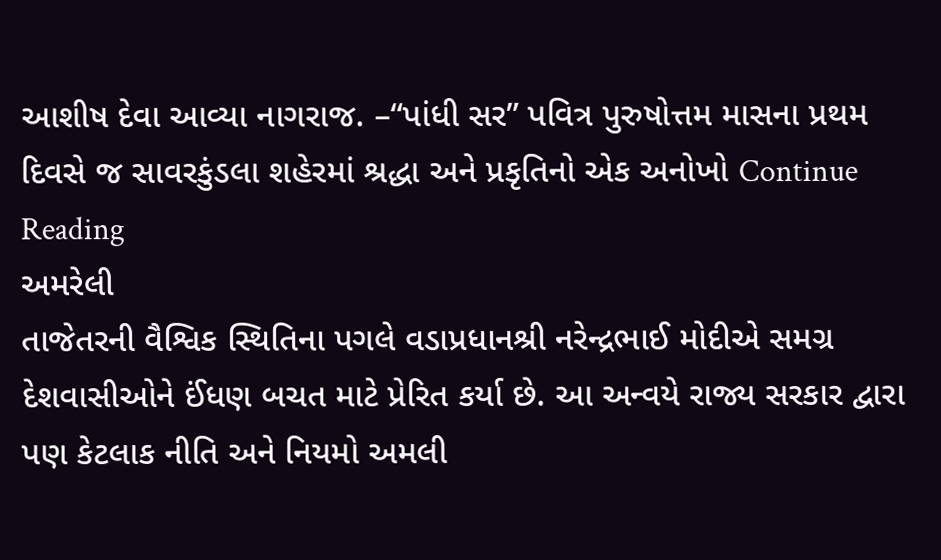આશીષ દેવા આવ્યા નાગરાજ. –“પાંધી સર” પવિત્ર પુરુષોત્તમ માસના પ્રથમ દિવસે જ સાવરકુંડલા શહેરમાં શ્રદ્ધા અને પ્રકૃતિનો એક અનોખો Continue Reading
અમરેલી
તાજેતરની વૈશ્વિક સ્થિતિના પગલે વડાપ્રધાનશ્રી નરેન્દ્રભાઈ મોદીએ સમગ્ર દેશવાસીઓને ઈંધણ બચત માટે પ્રેરિત કર્યા છે. આ અન્વયે રાજ્ય સરકાર દ્વારા પણ કેટલાક નીતિ અને નિયમો અમલી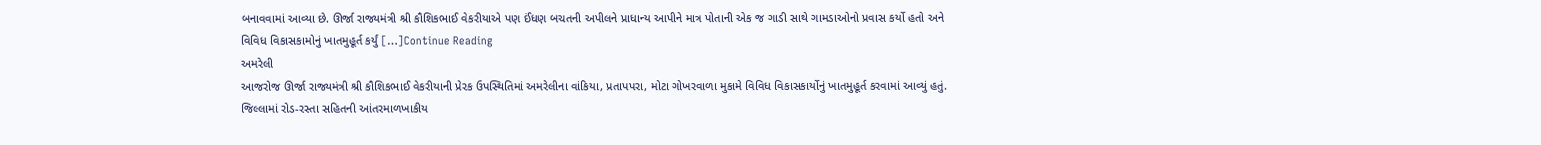બનાવવામાં આવ્યા છે. ઊર્જા રાજ્યમંત્રી શ્રી કૌશિકભાઈ વેકરીયાએ પણ ઈંધણ બચતની અપીલને પ્રાધાન્ય આપીને માત્ર પોતાની એક જ ગાડી સાથે ગામડાઓનો પ્રવાસ કર્યો હતો અને વિવિધ વિકાસકામોનું ખાતમુહૂર્ત કર્યું […]Continue Reading
અમરેલી
આજરોજ ઊર્જા રાજ્યમંત્રી શ્રી કૌશિકભાઈ વેકરીયાની પ્રેરક ઉપસ્થિતિમાં અમરેલીના વાંકિયા, પ્રતાપપરા, મોટા ગોખરવાળા મુકામે વિવિધ વિકાસકાર્યોનું ખાતમુહૂર્ત કરવામાં આવ્યું હતું. જિલ્લામાં રોડ-રસ્તા સહિતની આંતરમાળખાકીય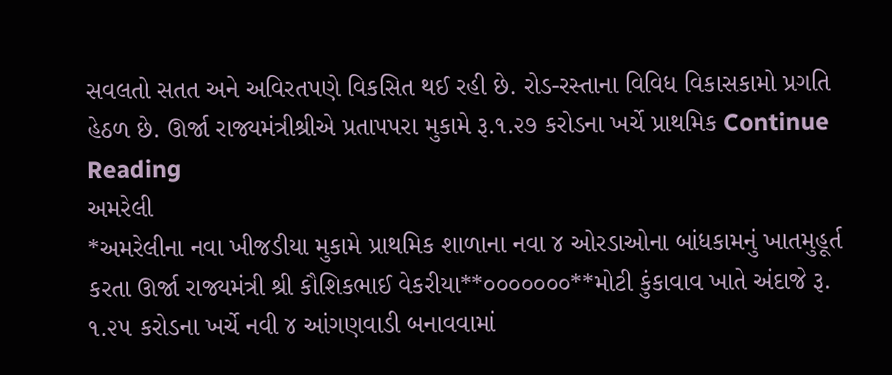સવલતો સતત અને અવિરતપણે વિકસિત થઈ રહી છે. રોડ-રસ્તાના વિવિધ વિકાસકામો પ્રગતિ હેઠળ છે. ઊર્જા રાજ્યમંત્રીશ્રીએ પ્રતાપપરા મુકામે રૂ.૧.૨૭ કરોડના ખર્ચે પ્રાથમિક Continue Reading
અમરેલી
*અમરેલીના નવા ખીજડીયા મુકામે પ્રાથમિક શાળાના નવા ૪ ઓરડાઓના બાંધકામનું ખાતમુહૂર્ત કરતા ઊર્જા રાજ્યમંત્રી શ્રી કૌશિકભાઈ વેકરીયા**૦૦૦૦૦૦૦**મોટી કુંકાવાવ ખાતે અંદાજે રૂ. ૧.૨૫ કરોડના ખર્ચે નવી ૪ આંગણવાડી બનાવવામાં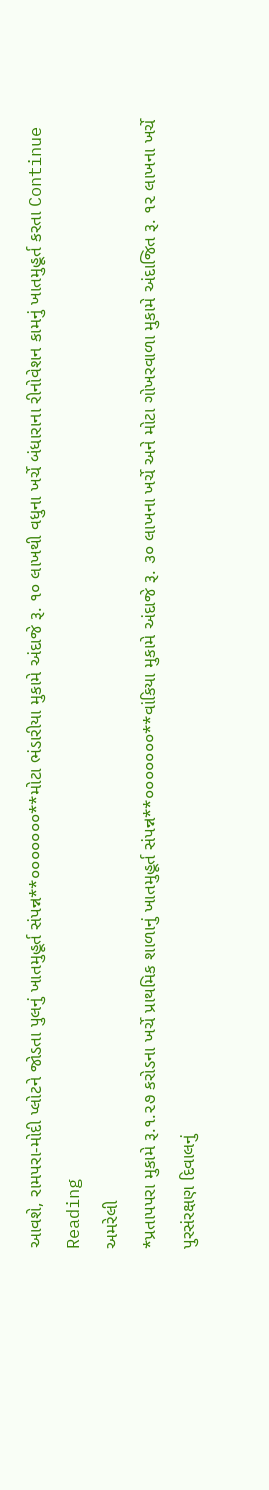આવશે, રામપરા-મોદી પ્લોટને જોડતા પુલનું ખાતમુહૂર્ત સંપન્ન**૦૦૦૦૦૦૦**મોટા ભંડારીયા મુકામે અંદાજે રૂ. ૧૦ લાખથી વધુના ખર્ચે બંધારાના રીનોવેશન કામનું ખાતમુહૂર્ત કરતા Continue Reading
અમરેલી
*પ્રતાપપરા મુકામે રૂ.૧.૨૭ કરોડના ખર્ચે પ્રાથમિક શાળાનું ખાતમુહૂર્ત સંપન્ન**૦૦૦૦૦૦૦**વાંકિયા મુકામે અંદાજે રૂ. ૩૦ લાખના ખર્ચે અને મોટા ગોખરવાળા મુકામે અંદાજિત રૂ. ૧૨ લાખના ખર્ચે પુરસંરક્ષણ દિવાલનું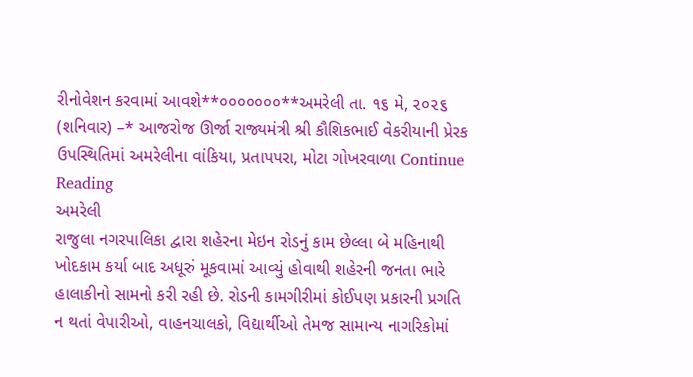રીનોવેશન કરવામાં આવશે**૦૦૦૦૦૦૦**અમરેલી તા. ૧૬ મે, ૨૦૨૬ (શનિવાર) –* આજરોજ ઊર્જા રાજ્યમંત્રી શ્રી કૌશિકભાઈ વેકરીયાની પ્રેરક ઉપસ્થિતિમાં અમરેલીના વાંકિયા, પ્રતાપપરા, મોટા ગોખરવાળા Continue Reading
અમરેલી
રાજુલા નગરપાલિકા દ્વારા શહેરના મેઇન રોડનું કામ છેલ્લા બે મહિનાથી ખોદકામ કર્યા બાદ અધૂરું મૂકવામાં આવ્યું હોવાથી શહેરની જનતા ભારે હાલાકીનો સામનો કરી રહી છે. રોડની કામગીરીમાં કોઈપણ પ્રકારની પ્રગતિ ન થતાં વેપારીઓ, વાહનચાલકો, વિદ્યાર્થીઓ તેમજ સામાન્ય નાગરિકોમાં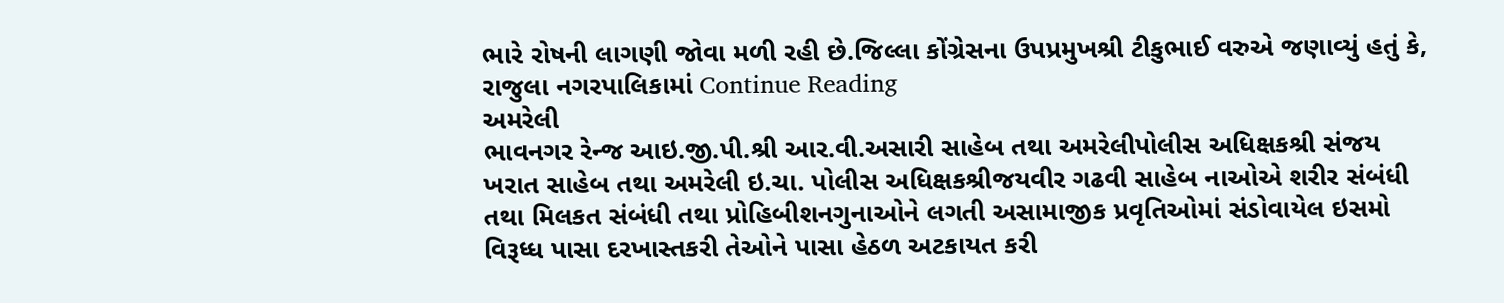ભારે રોષની લાગણી જોવા મળી રહી છે.જિલ્લા કોંગ્રેસના ઉપપ્રમુખશ્રી ટીકુભાઈ વરુએ જણાવ્યું હતું કે, રાજુલા નગરપાલિકામાં Continue Reading
અમરેલી
ભાવનગર રેન્‍જ આઇ.જી.પી.શ્રી આર.વી.અસારી સાહેબ તથા અમરેલીપોલીસ અધિક્ષકશ્રી સંજય ખરાત સાહેબ તથા અમરેલી ઇ.ચા. પોલીસ અધિક્ષકશ્રીજયવીર ગઢવી સાહેબ નાઓએ શરીર સંબંધી તથા મિલકત સંબંધી તથા પ્રોહિબીશનગુનાઓને લગતી અસામાજીક પ્રવૃતિઓમાં સંડોવાયેલ ઇસમો વિરૂધ્ધ પાસા દરખાસ્તકરી તેઓને પાસા હેઠળ અટકાયત કરી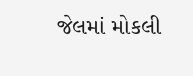જેલમાં મોકલી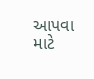આપવા માટે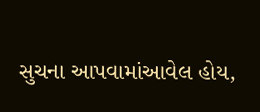સુચના આપવામાંઆવેલ હોય,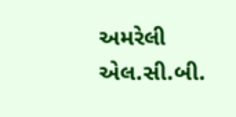અમરેલી એલ.સી.બી.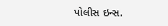પોલીસ ઇન્‍સ.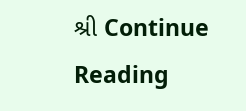શ્રી Continue Reading